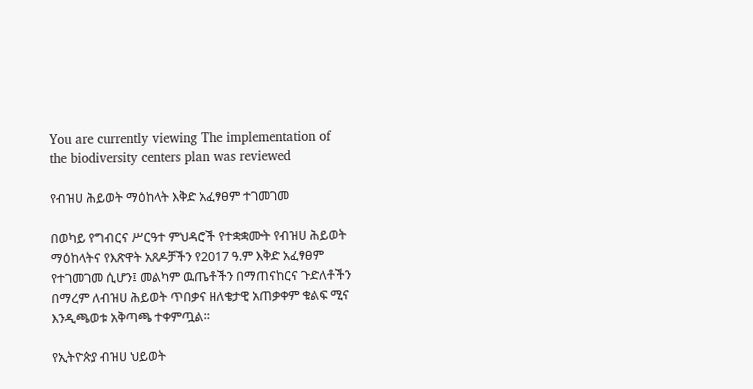You are currently viewing The implementation of the biodiversity centers plan was reviewed

የብዝሀ ሕይወት ማዕከላት እቅድ አፈፃፀም ተገመገመ

በወካይ የግብርና ሥርዓተ ምህዳሮች የተቋቋሙት የብዝሀ ሕይወት ማዕከላትና የእጽዋት አጸዶቻችን የ2017 ዓ.ም እቅድ አፈፃፀም የተገመገመ ሲሆን፤ መልካም ዉጤቶችን በማጠናከርና ጉድለቶችን በማረም ለብዝሀ ሕይወት ጥበቃና ዘለቄታዊ አጠቃቀም ቁልፍ ሚና እንዲጫወቱ አቅጣጫ ተቀምጧል።

የኢትዮጵያ ብዝሀ ህይወት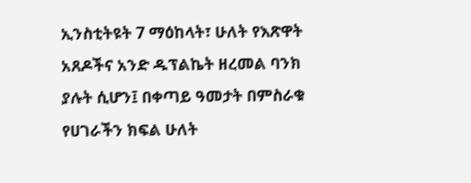ኢንስቲትዩት 7 ማዕከላት፣ ሁለት የእጽዋት አጸዶችና አንድ ዱፕልኬት ዘረመል ባንክ ያሉት ሲሆን፤ በቀጣይ ዓመታት በምስራቁ የሀገራችን ክፍል ሁለት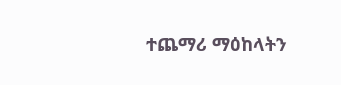ተጨማሪ ማዕከላትን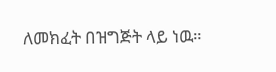ለመክፈት በዝግጅት ላይ ነዉ።